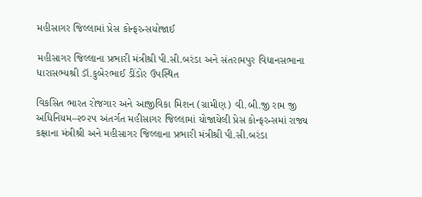મહીસાગર જિલ્લામાં પ્રેસ કોન્ફરન્સયોજાઈ

મહીસાગર જિલ્લાના પ્રભારી મંત્રીશ્રી પી.સી.બરંડા અને સંતરામપુર વિધાનસભાના ધારાસભ્યશ્રી ડૉ.કુબેરભાઈ ડીંડોર ઉપસ્થિત

વિકસિત ભારત રોજગાર અને આજીવિકા મિશન (ગ્રામીણ) વી.બી.જી રામ જી અધિનિયમ–૨૦૨૫ અંતર્ગત મહીસાગર જિલ્લામાં યોજાયેલી પ્રેસ કોન્ફરન્સમાં રાજ્ય કક્ષાના મંત્રીશ્રી અને મહીસાગર જિલ્લાના પ્રભારી મંત્રીશ્રી પી.સી.બરંડા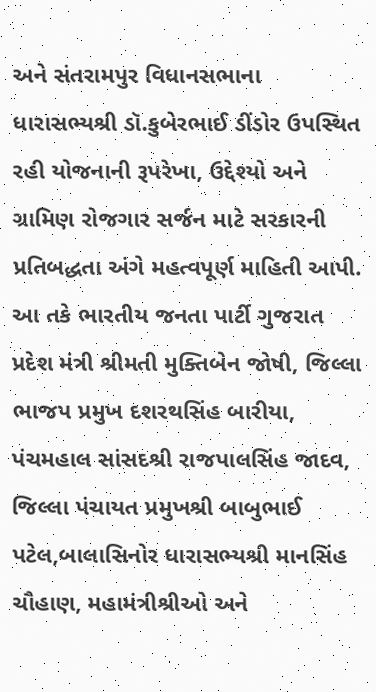અને સંતરામપુર વિધાનસભાના ધારાસભ્યશ્રી ડૉ.કુબેરભાઈ ડીંડોર ઉપસ્થિત રહી યોજનાની રૂપરેખા, ઉદ્દેશ્યો અને ગ્રામિણ રોજગાર સર્જન માટે સરકારની પ્રતિબદ્ધતા અંગે મહત્વપૂર્ણ માહિતી આપી. આ તકે ભારતીય જનતા પાર્ટી ગુજરાત પ્રદેશ મંત્રી શ્રીમતી મુક્તિબેન જોષી, જિલ્લા ભાજપ પ્રમુખ દશરથસિંહ બારીયા, પંચમહાલ સાંસદશ્રી રાજપાલસિંહ જાદવ, જિલ્લા પંચાયત પ્રમુખશ્રી બાબુભાઈ પટેલ,બાલાસિનોર ધારાસભ્યશ્રી માનસિંહ ચૌહાણ, મહામંત્રીશ્રીઓ અને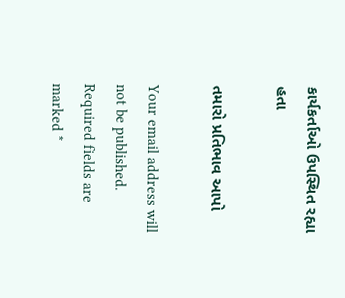કાર્યકર્તાઓ ઉપસ્થિત રહ્યા હતા

તમારો પ્રતિભાવ આપો

Your email address will not be published. Required fields are marked *